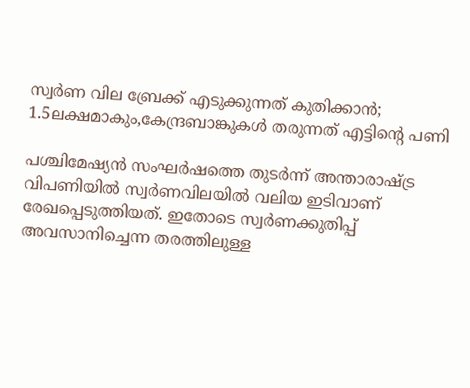സ്വർണ വില ബ്രേക്ക് എടുക്കുന്നത് കുതിക്കാൻ; 1.5ലക്ഷമാകും,കേന്ദ്രബാങ്കുകൾ തരുന്നത് എട്ടിൻ്റെ പണി

പശ്ചിമേഷ്യൻ സംഘർഷത്തെ തുടർന്ന് അന്താരാഷ്ട്ര വിപണിയിൽ സ്വർണവിലയിൽ വലിയ ഇടിവാണ് രേഖപ്പെടുത്തിയത്. ഇതോടെ സ്വർണക്കുതിപ്പ് അവസാനിച്ചെന്ന തരത്തിലുള്ള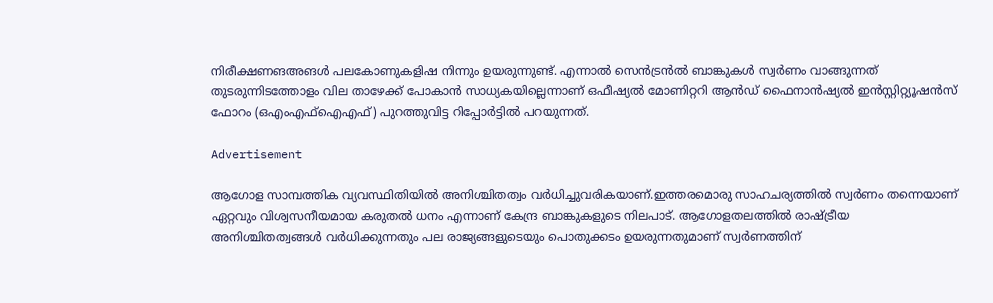നിരീക്ഷണങഅങൾ പലകോണുകളിഷ നിന്നും ഉയരുന്നുണ്ട്. എന്നാൽ സെൻട്രൻൽ ബാങ്കുകൾ സ്വർണം വാങ്ങുന്നത് തുടരുന്നിടത്തോളം വില താഴേക്ക് പോകാൻ സാധ്യകയില്ലെന്നാണ് ഒഫീഷ്യൽ മോണിറ്ററി ആൻഡ് ഫൈനാൻഷ്യൽ ഇൻസ്റ്റിറ്റ്യൂഷൻസ് ഫോറം (ഒഎംഎഫ്ഐഎഫ്) പുറത്തുവിട്ട റിപ്പോർട്ടിൽ പറയുന്നത്.

Advertisement

ആഗോള സാമ്പത്തിക വ്യവസ്ഥിതിയിൽ അനിശ്ചിതത്വം വർധിച്ചുവരികയാണ്.ഇത്തരമൊരു സാഹചര്യത്തിൽ സ്വർണം തന്നെയാണ് ഏറ്റവും വിശ്വസനീയമായ കരുതൽ ധനം എന്നാണ് കേന്ദ്ര ബാങ്കുകളുടെ നിലപാട്. ആഗോളതലത്തിൽ രാഷ്ട്രീയ അനിശ്ചിതത്വങ്ങൾ വർധിക്കുന്നതും പല രാജ്യങ്ങളുടെയും പൊതുക്കടം ഉയരുന്നതുമാണ് സ്വർണത്തിന്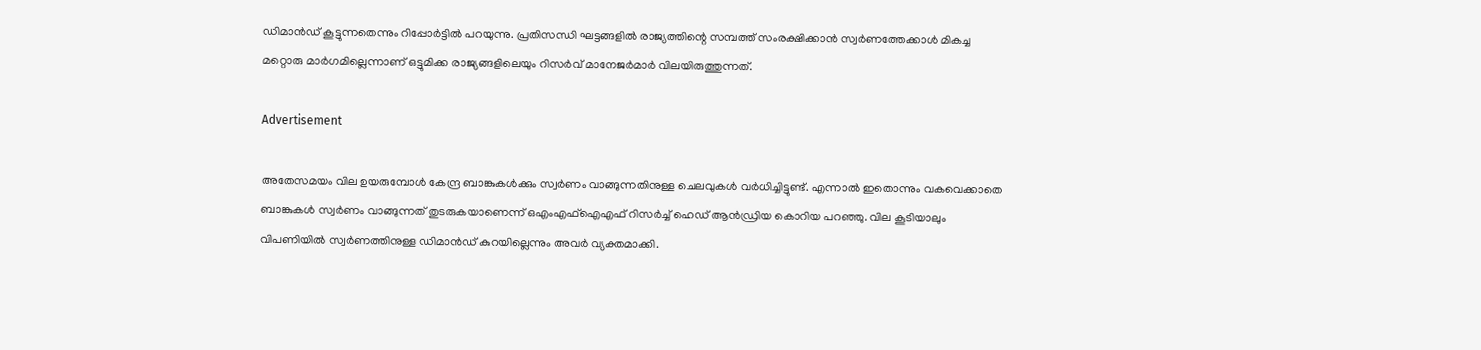ഡിമാൻഡ് കൂട്ടുന്നതെന്നും റിപ്പോർട്ടിൽ പറയുന്നു. പ്രതിസന്ധി ഘട്ടങ്ങളിൽ രാജ്യത്തിന്റെ സമ്പത്ത് സംരക്ഷിക്കാൻ സ്വർണത്തേക്കാൾ മികച്ച മറ്റൊരു മാർഗമില്ലെന്നാണ് ഒട്ടുമിക്ക രാജ്യങ്ങളിലെയും റിസർവ് മാനേജർമാർ വിലയിരുത്തുന്നത്.

Advertisement

അതേസമയം വില ഉയരുമ്പോൾ കേന്ദ്ര ബാങ്കുകൾക്കും സ്വർണം വാങ്ങുന്നതിനുള്ള ചെലവുകൾ വർധിച്ചിട്ടുണ്ട്. എന്നാൽ ഇതൊന്നും വകവെക്കാതെ ബാങ്കുകൾ സ്വർണം വാങ്ങുന്നത് തുടരുകയാണെന്ന് ഒഎംഎഫ്‌ഐഎഫ് റിസർച്ച് ഹെഡ് ആൻഡ്രിയ കൊറിയ പറഞ്ഞു. വില കൂടിയാലും വിപണിയിൽ സ്വർണത്തിനുള്ള ഡിമാൻഡ് കുറയില്ലെന്നും അവർ വ്യക്തമാക്കി.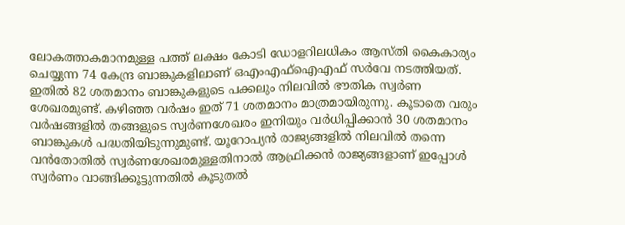ലോകത്താകമാനമുള്ള പത്ത് ലക്ഷം കോടി ഡോളറിലധികം ആസ്തി കൈകാര്യം ചെയ്യുന്ന 74 കേന്ദ്ര ബാങ്കുകളിലാണ് ഒഎംഎഫ്‌ഐഎഫ് സർവേ നടത്തിയത്. ഇതിൽ 82 ശതമാനം ബാങ്കുകളുടെ പക്കലും നിലവിൽ ഭൗതിക സ്വർണ ശേഖരമുണ്ട്. കഴിഞ്ഞ വർഷം ഇത് 71 ശതമാനം മാത്രമായിരുന്നു. കൂടാതെ വരും വർഷങ്ങളിൽ തങ്ങളുടെ സ്വർണശേഖരം ഇനിയും വർധിപ്പിക്കാൻ 30 ശതമാനം ബാങ്കുകൾ പദ്ധതിയിടുന്നുമുണ്ട്. യൂറോപ്യൻ രാജ്യങ്ങളിൽ നിലവിൽ തന്നെ വൻതോതിൽ സ്വർണശേഖരമുള്ളതിനാൽ ആഫ്രിക്കൻ രാജ്യങ്ങളാണ് ഇപ്പോൾ സ്വർണം വാങ്ങിക്കൂട്ടുന്നതിൽ കൂടുതൽ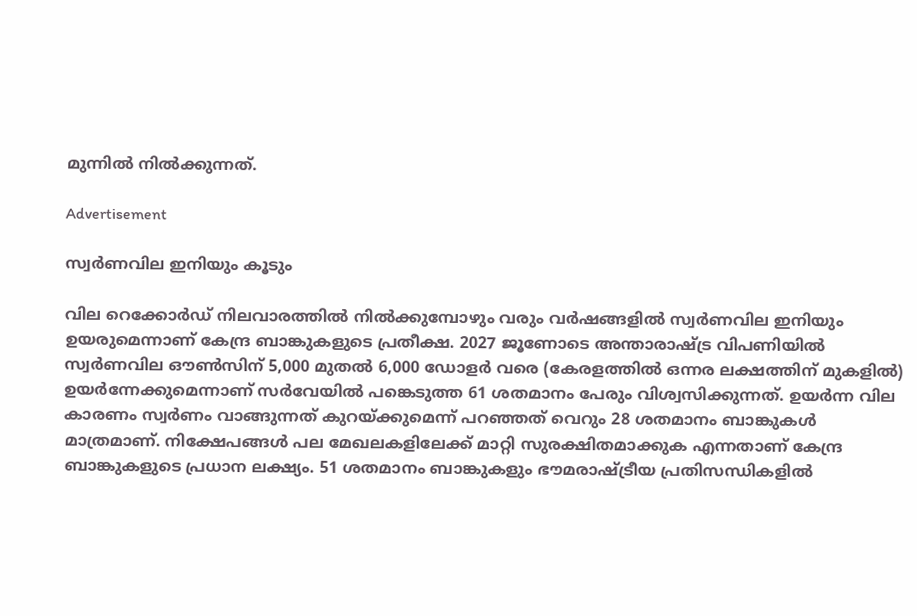മുന്നിൽ നിൽക്കുന്നത്.

Advertisement

സ്വർണവില ഇനിയും കൂടും

വില റെക്കോർഡ് നിലവാരത്തിൽ നിൽക്കുമ്പോഴും വരും വർഷങ്ങളിൽ സ്വർണവില ഇനിയും ഉയരുമെന്നാണ് കേന്ദ്ര ബാങ്കുകളുടെ പ്രതീക്ഷ. 2027 ജൂണോടെ അന്താരാഷ്ട്ര വിപണിയിൽ സ്വർണവില ഔൺസിന് 5,000 മുതൽ 6,000 ഡോളർ വരെ (കേരളത്തിൽ ഒന്നര ലക്ഷത്തിന് മുകളിൽ) ഉയർന്നേക്കുമെന്നാണ് സർവേയിൽ പങ്കെടുത്ത 61 ശതമാനം പേരും വിശ്വസിക്കുന്നത്. ഉയർന്ന വില കാരണം സ്വർണം വാങ്ങുന്നത് കുറയ്ക്കുമെന്ന് പറഞ്ഞത് വെറും 28 ശതമാനം ബാങ്കുകൾ മാത്രമാണ്. നിക്ഷേപങ്ങൾ പല മേഖലകളിലേക്ക് മാറ്റി സുരക്ഷിതമാക്കുക എന്നതാണ് കേന്ദ്ര ബാങ്കുകളുടെ പ്രധാന ലക്ഷ്യം. 51 ശതമാനം ബാങ്കുകളും ഭൗമരാഷ്ട്രീയ പ്രതിസന്ധികളിൽ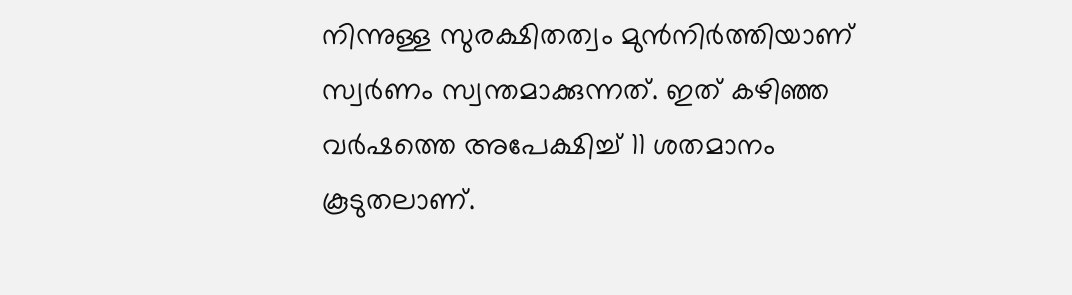നിന്നുള്ള സുരക്ഷിതത്വം മുൻനിർത്തിയാണ് സ്വർണം സ്വന്തമാക്കുന്നത്. ഇത് കഴിഞ്ഞ വർഷത്തെ അപേക്ഷിച്ച് 11 ശതമാനം കൂടുതലാണ്.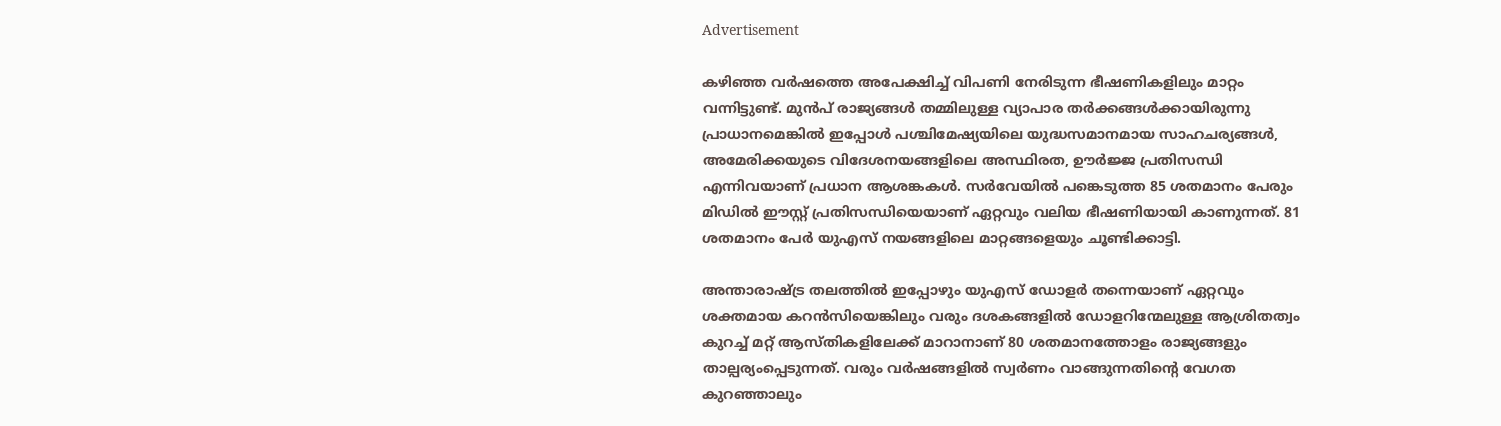Advertisement

കഴിഞ്ഞ വർഷത്തെ അപേക്ഷിച്ച് വിപണി നേരിടുന്ന ഭീഷണികളിലും മാറ്റം വന്നിട്ടുണ്ട്. മുൻപ് രാജ്യങ്ങൾ തമ്മിലുള്ള വ്യാപാര തർക്കങ്ങൾക്കായിരുന്നു പ്രാധാനമെങ്കിൽ ഇപ്പോൾ പശ്ചിമേഷ്യയിലെ യുദ്ധസമാനമായ സാഹചര്യങ്ങൾ, അമേരിക്കയുടെ വിദേശനയങ്ങളിലെ അസ്ഥിരത, ഊർജ്ജ പ്രതിസന്ധി എന്നിവയാണ് പ്രധാന ആശങ്കകൾ. സർവേയിൽ പങ്കെടുത്ത 85 ശതമാനം പേരും മിഡിൽ ഈസ്റ്റ് പ്രതിസന്ധിയെയാണ് ഏറ്റവും വലിയ ഭീഷണിയായി കാണുന്നത്. 81 ശതമാനം പേർ യുഎസ് നയങ്ങളിലെ മാറ്റങ്ങളെയും ചൂണ്ടിക്കാട്ടി.

അന്താരാഷ്ട്ര തലത്തിൽ ഇപ്പോഴും യുഎസ് ഡോളർ തന്നെയാണ് ഏറ്റവും ശക്തമായ കറൻസിയെങ്കിലും വരും ദശകങ്ങളിൽ ഡോളറിന്മേലുള്ള ആശ്രിതത്വം കുറച്ച് മറ്റ് ആസ്തികളിലേക്ക് മാറാനാണ് 80 ശതമാനത്തോളം രാജ്യങ്ങളും താല്പര്യംപ്പെടുന്നത്. വരും വർഷങ്ങളിൽ സ്വർണം വാങ്ങുന്നതിന്റെ വേഗത കുറഞ്ഞാലും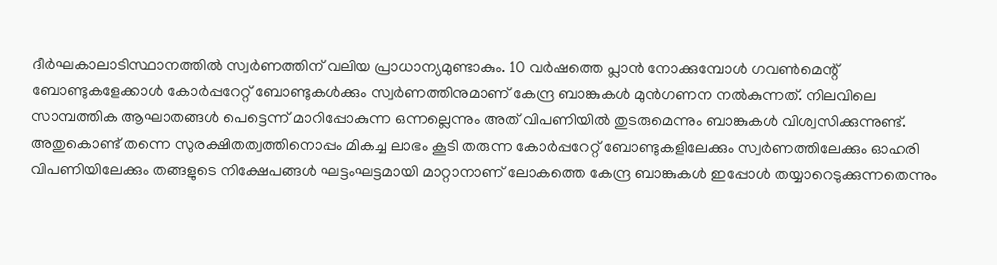ദീർഘകാലാടിസ്ഥാനത്തിൽ സ്വർണത്തിന് വലിയ പ്രാധാന്യമുണ്ടാകും. 10 വർഷത്തെ പ്ലാൻ നോക്കുമ്പോൾ ഗവൺമെന്റ് ബോണ്ടുകളേക്കാൾ കോർപ്പറേറ്റ് ബോണ്ടുകൾക്കും സ്വർണത്തിനുമാണ് കേന്ദ്ര ബാങ്കുകൾ മുൻഗണന നൽകുന്നത്. നിലവിലെ സാമ്പത്തിക ആഘാതങ്ങൾ പെട്ടെന്ന് മാറിപ്പോകുന്ന ഒന്നല്ലെന്നും അത് വിപണിയിൽ തുടരുമെന്നും ബാങ്കുകൾ വിശ്വസിക്കുന്നുണ്ട്. അതുകൊണ്ട് തന്നെ സുരക്ഷിതത്വത്തിനൊപ്പം മികച്ച ലാഭം കൂടി തരുന്ന കോർപ്പറേറ്റ് ബോണ്ടുകളിലേക്കും സ്വർണത്തിലേക്കും ഓഹരി വിപണിയിലേക്കും തങ്ങളുടെ നിക്ഷേപങ്ങൾ ഘട്ടംഘട്ടമായി മാറ്റാനാണ് ലോകത്തെ കേന്ദ്ര ബാങ്കുകൾ ഇപ്പോൾ തയ്യാറെടുക്കുന്നതെന്നും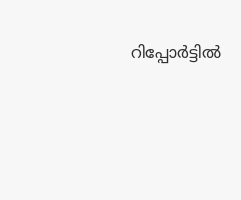റിപ്പോർട്ടിൽ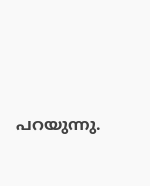പറയുന്നു.